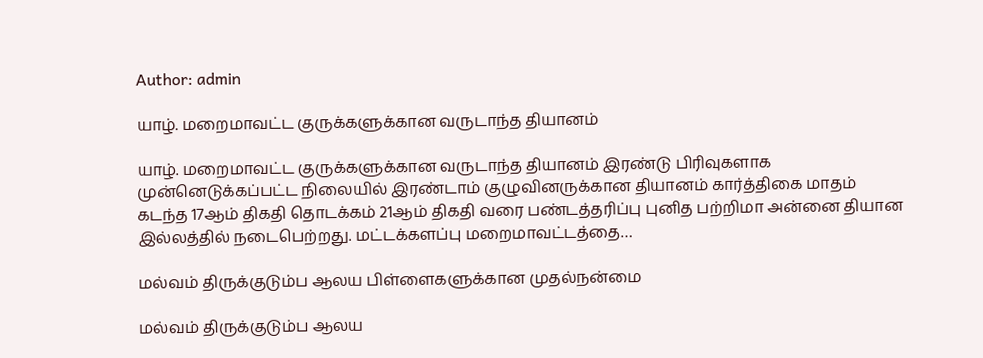Author: admin

யாழ். மறைமாவட்ட குருக்களுக்கான வருடாந்த தியானம்

யாழ். மறைமாவட்ட குருக்களுக்கான வருடாந்த தியானம் இரண்டு பிரிவுகளாக முன்னெடுக்கப்பட்ட நிலையில் இரண்டாம் குழுவினருக்கான தியானம் கார்த்திகை மாதம் கடந்த 17ஆம் திகதி தொடக்கம் 21ஆம் திகதி வரை பண்டத்தரிப்பு புனித பற்றிமா அன்னை தியான இல்லத்தில் நடைபெற்றது. மட்டக்களப்பு மறைமாவட்டத்தை…

மல்வம் திருக்குடும்ப ஆலய பிள்ளைகளுக்கான முதல்நன்மை

மல்வம் திருக்குடும்ப ஆலய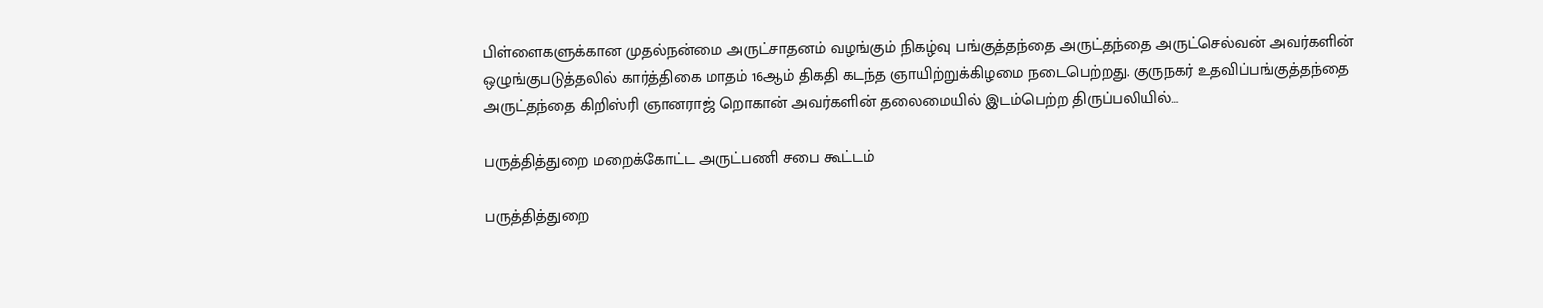பிள்ளைகளுக்கான முதல்நன்மை அருட்சாதனம் வழங்கும் நிகழ்வு பங்குத்தந்தை அருட்தந்தை அருட்செல்வன் அவர்களின் ஒழுங்குபடுத்தலில் கார்த்திகை மாதம் 16ஆம் திகதி கடந்த ஞாயிற்றுக்கிழமை நடைபெற்றது. குருநகர் உதவிப்பங்குத்தந்தை அருட்தந்தை கிறிஸ்ரி ஞானராஜ் றொகான் அவர்களின் தலைமையில் இடம்பெற்ற திருப்பலியில்…

பருத்தித்துறை மறைக்கோட்ட அருட்பணி சபை கூட்டம்

பருத்தித்துறை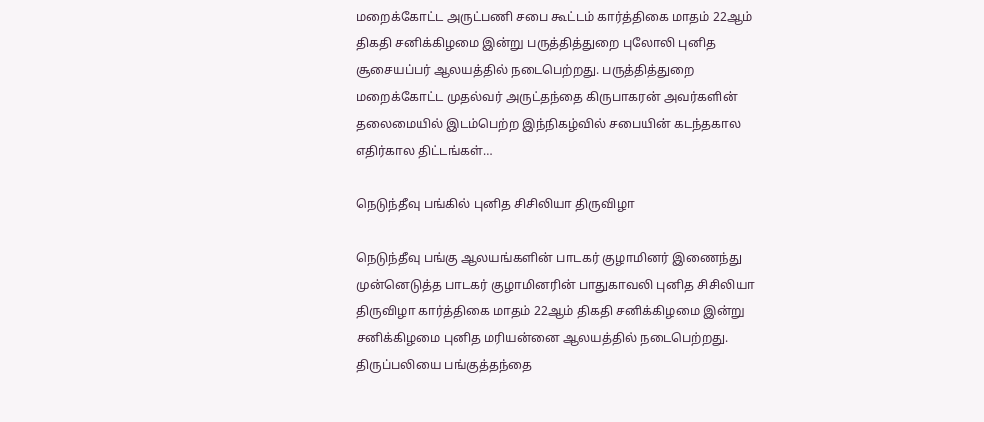மறைக்கோட்ட அருட்பணி சபை கூட்டம் கார்த்திகை மாதம் 22ஆம் திகதி சனிக்கிழமை இன்று பருத்தித்துறை புலோலி புனித சூசையப்பர் ஆலயத்தில் நடைபெற்றது. பருத்தித்துறை மறைக்கோட்ட முதல்வர் அருட்தந்தை கிருபாகரன் அவர்களின் தலைமையில் இடம்பெற்ற இந்நிகழ்வில் சபையின் கடந்தகால எதிர்கால திட்டங்கள்…

நெடுந்தீவு பங்கில் புனித சிசிலியா திருவிழா

நெடுந்தீவு பங்கு ஆலயங்களின் பாடகர் குழாமினர் இணைந்து முன்னெடுத்த பாடகர் குழாமினரின் பாதுகாவலி புனித சிசிலியா திருவிழா கார்த்திகை மாதம் 22ஆம் திகதி சனிக்கிழமை இன்று சனிக்கிழமை புனித மரியன்னை ஆலயத்தில் நடைபெற்றது. திருப்பலியை பங்குத்தந்தை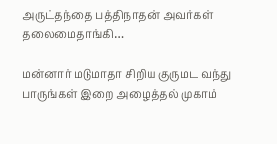அருட்தந்தை பத்திநாதன் அவர்கள் தலைமைதாங்கி…

மன்னார் மடுமாதா சிறிய குருமட வந்து பாருங்கள் இறை அழைத்தல் முகாம்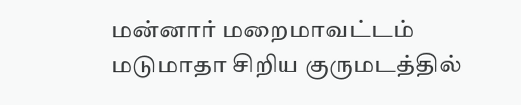மன்னார் மறைமாவட்டம் மடுமாதா சிறிய குருமடத்தில்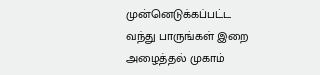முன்னெடுக்கப்பட்ட வந்து பாருங்கள் இறை அழைத்தல் முகாம்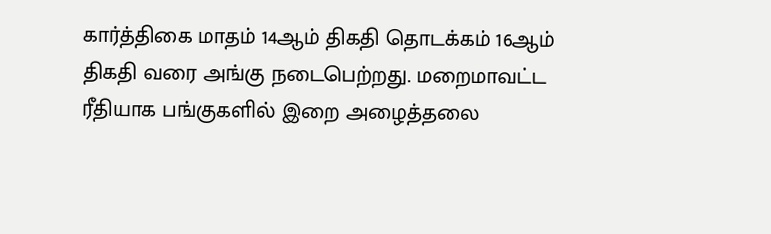கார்த்திகை மாதம் 14ஆம் திகதி தொடக்கம் 16ஆம் திகதி வரை அங்கு நடைபெற்றது. மறைமாவட்ட ரீதியாக பங்குகளில் இறை அழைத்தலை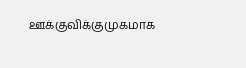ஊக்குவிக்குமுகமாக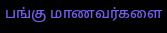பங்கு மாணவர்களை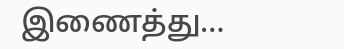இணைத்து…